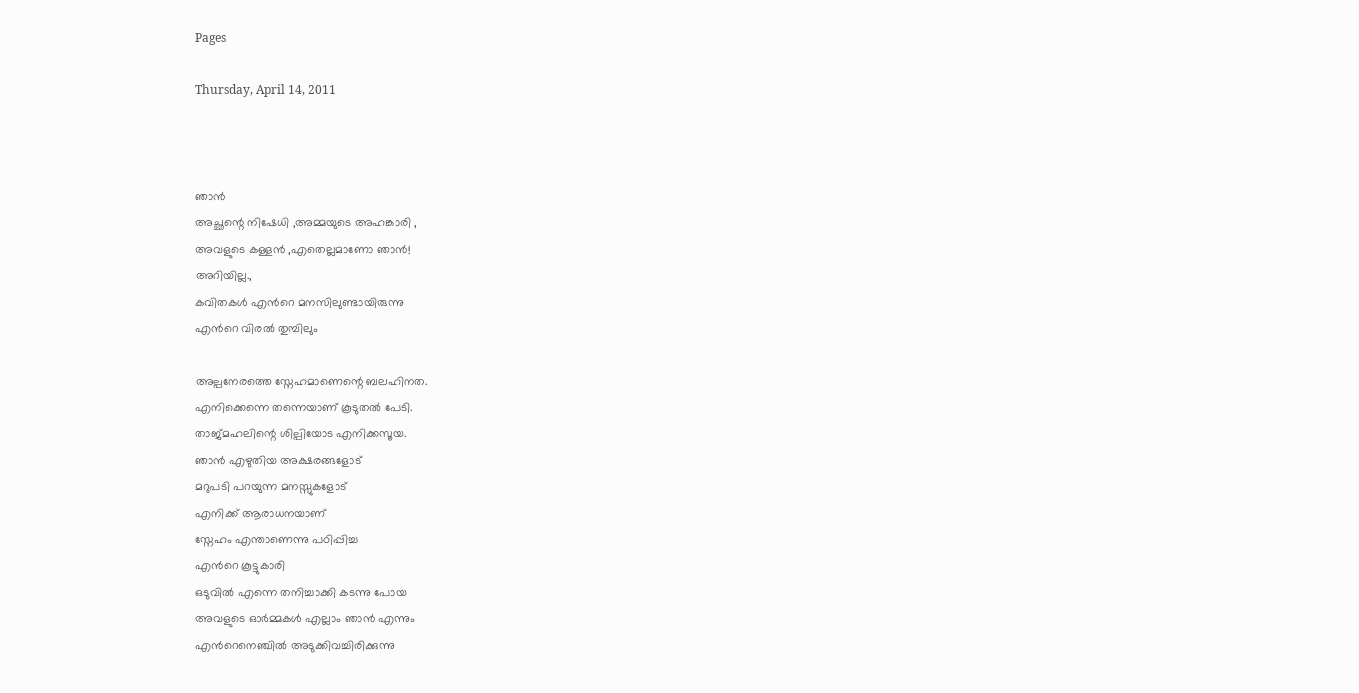Pages

Thursday, April 14, 2011



ഞാന്‍
അച്ഛന്റെ നിഷേധി ,അമ്മയുടെ അഹങ്കാരി ,
അവളുടെ കള്ളന്‍ ,എതെല്ലമാണോ ഞാന്‍!
അറിയില്ല.,
കവിതകള്‍ എന്‍റെ മനസിലുണ്ടായിരുന്നു
എന്‍റെ വിരല്‍ തുമ്പിലും

അല്പനേരത്തെ സ്നേഹമാണെന്റെ ബലഹിനത.
എനിക്കെന്നെ തന്നെയാണ് കൂടുതല്‍ പേടി.
താജ്മഹലിന്റെ ശില്പിയോട എനിക്കസൂയ.
ഞാന്‍ എഴുതിയ അക്ഷരങ്ങളോട്
മറുപടി പറയുന്ന മനസ്സുകളോട്
എനിക്ക് ആരാധനയാണ്
സ്നേഹം എന്താണെന്നു പഠിപ്പിച്ച
എന്‍റെ കൂട്ടുകാരി
ഒടുവില്‍ എന്നെ തനിച്ചാക്കി കടന്നു പോയ
അവളുടെ ഓര്‍മ്മകള്‍ എല്ലാം ഞാന്‍ എന്നും
എന്‍റെനെഞ്ചില്‍ അടുക്കിവച്ചിരിക്കുന്നു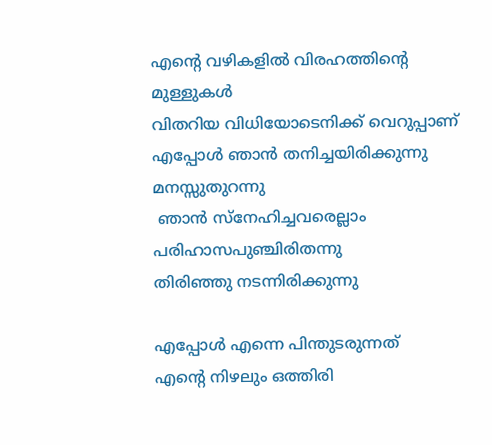എന്‍റെ വഴികളില്‍ വിരഹത്തിന്റെ മുള്ളുകള്‍
വിതറിയ വിധിയോടെനിക്ക് വെറുപ്പാണ്
എപ്പോള്‍ ഞാന്‍ തനിച്ചയിരിക്കുന്നു മനസ്സുതുറന്നു
 ഞാന്‍ സ്നേഹിച്ചവരെല്ലാം
പരിഹാസപുഞ്ചിരിതന്നു
തിരിഞ്ഞു നടന്നിരിക്കുന്നു

എപ്പോള്‍ എന്നെ പിന്തുടരുന്നത്
എന്‍റെ നിഴലും ഒത്തിരി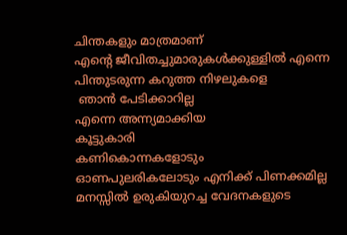ചിന്തകളും മാത്രമാണ്
എന്‍റെ ജീവിതച്ചുമാരുകള്‍ക്കുള്ളില്‍ എന്നെ
പിന്തുടരുന്ന കറുത്ത നിഴലുകളെ
 ഞാന്‍ പേടിക്കാറില്ല
എന്നെ അന്ന്യമാക്കിയ
കൂട്ടുകാരി
കണികൊന്നകളോടും
ഓണപുലരികലോടും എനിക്ക് പിണക്കമില്ല
മനസ്സില്‍ ഉരുകിയുറച്ച വേദനകളുടെ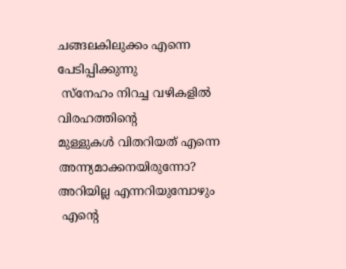ചങ്ങലകിലുക്കം എന്നെ പേടിപ്പിക്കുന്നു
 സ്നേഹം നിറച്ച വഴികളില്‍ വിരഹത്തിന്റെ
മുള്ളുകള്‍ വിതറിയത് എന്നെ
അന്ന്യമാക്കനയിരുന്നോ?
അറിയില്ല എന്നറിയുമ്പോഴും
 എന്‍റെ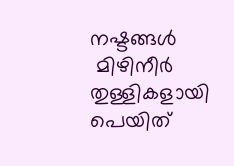നഷ്ടങ്ങള്‍
 മിഴിനീര്‍ തുള്ളികളായി പെയിത്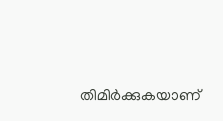തിമിര്‍ക്കുകയാണ്‌